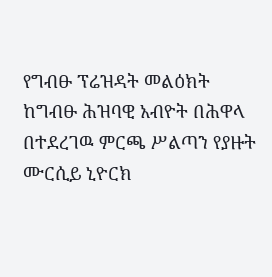የግብፁ ፕሬዝዳት መልዕክት
ከግብፁ ሕዝባዊ አብዮት በሕዋላ በተደረገዉ ምርጫ ሥልጣን የያዙት ሙርሲይ ኒዮርክ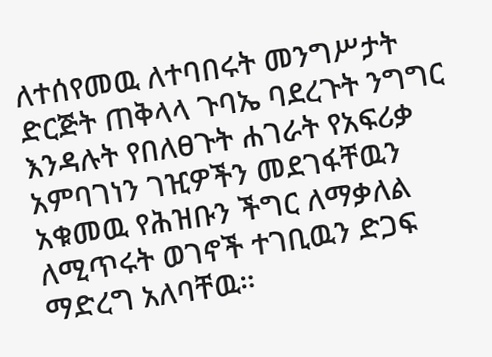ለተሰየመዉ ለተባበሩት መንግሥታት ድርጅት ጠቅላላ ጉባኤ ባደረጉት ንግግር እንዳሉት የበለፀጉት ሐገራት የአፍሪቃ አምባገነን ገዢዎችን መደገፋቸዉን አቁመዉ የሕዝቡን ችግር ለማቃለል ለሚጥሩት ወገኖች ተገቢዉን ድጋፍ ማድረግ አለባቸዉ።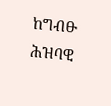ከግብፁ ሕዝባዊ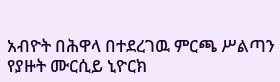አብዮት በሕዋላ በተደረገዉ ምርጫ ሥልጣን የያዙት ሙርሲይ ኒዮርክ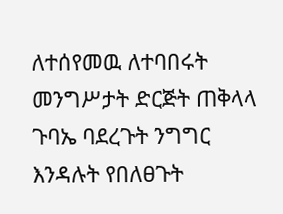ለተሰየመዉ ለተባበሩት መንግሥታት ድርጅት ጠቅላላ ጉባኤ ባደረጉት ንግግር እንዳሉት የበለፀጉት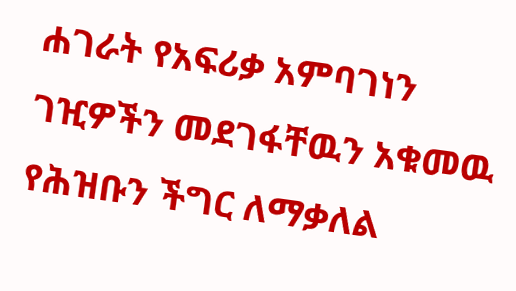ሐገራት የአፍሪቃ አምባገነን ገዢዎችን መደገፋቸዉን አቁመዉ የሕዝቡን ችግር ለማቃለል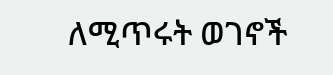ለሚጥሩት ወገኖች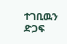ተገቢዉን ድጋፍ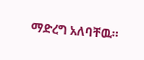ማድረግ አለባቸዉ።